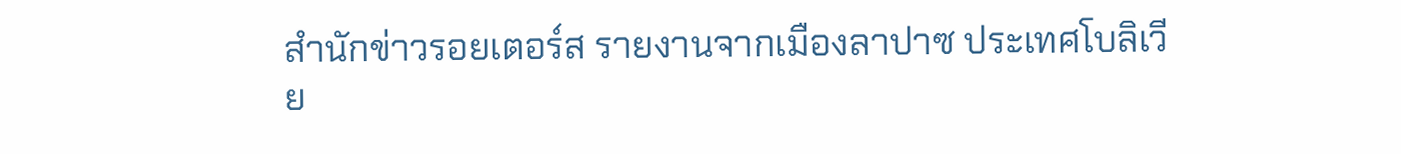สำนักข่าวรอยเตอร์ส รายงานจากเมืองลาปาซ ประเทศโบลิเวีย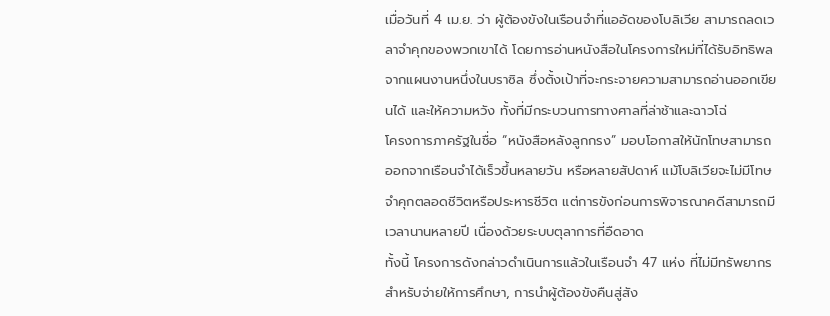เมื่อวันที่ 4 เม.ย. ว่า ผู้ต้องขังในเรือนจำที่แออัดของโบลิเวีย สามารถลดเวลาจำคุกของพวกเขาได้ โดยการอ่านหนังสือในโครงการใหม่ที่ได้รับอิทธิพลจากแผนงานหนึ่งในบราซิล ซึ่งตั้งเป้าที่จะกระจายความสามารถอ่านออกเขียนได้ และให้ความหวัง ทั้งที่มีกระบวนการทางศาลที่ล่าช้าและฉาวโฉ่
โครงการภาครัฐในชื่อ “หนังสือหลังลูกกรง” มอบโอกาสให้นักโทษสามารถออกจากเรือนจำได้เร็วขึ้นหลายวัน หรือหลายสัปดาห์ แม้โบลิเวียจะไม่มีโทษจำคุกตลอดชีวิตหรือประหารชีวิต แต่การขังก่อนการพิจารณาคดีสามารถมีเวลานานหลายปี เนื่องด้วยระบบตุลาการที่อืดอาด
ทั้งนี้ โครงการดังกล่าวดำเนินการแล้วในเรือนจำ 47 แห่ง ที่ไม่มีทรัพยากรสำหรับจ่ายให้การศึกษา, การนำผู้ต้องขังคืนสู่สัง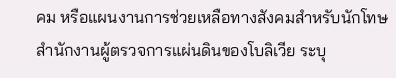คม หรือแผนงานการช่วยเหลือทางสังคมสำหรับนักโทษ สำนักงานผู้ตรวจการแผ่นดินของโบลิเวีย ระบุ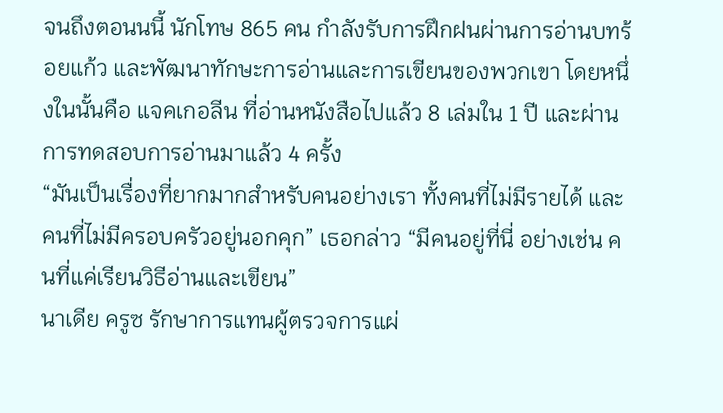จนถึงตอนนนี้ นักโทษ 865 คน กำลังรับการฝึกฝนผ่านการอ่านบทร้อยแก้ว และพัฒนาทักษะการอ่านและการเขียนของพวกเขา โดยหนึ่งในนั้นคือ แจคเกอลีน ที่อ่านหนังสือไปแล้ว 8 เล่มใน 1 ปี และผ่านการทดสอบการอ่านมาแล้ว 4 ครั้ง
“มันเป็นเรื่องที่ยากมากสำหรับคนอย่างเรา ทั้งคนที่ไม่มีรายได้ และคนที่ไม่มีครอบครัวอยู่นอกคุก” เธอกล่าว “มีคนอยู่ที่นี่ อย่างเช่น คนที่แค่เรียนวิธีอ่านและเขียน”
นาเดีย ครูซ รักษาการแทนผู้ตรวจการแผ่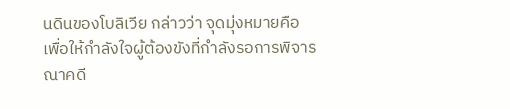นดินของโบลิเวีย กล่าวว่า จุดมุ่งหมายคือ เพื่อให้กำลังใจผู้ต้องขังที่กำลังรอการพิจารณาคดี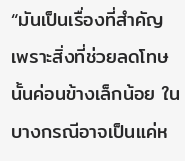“มันเป็นเรื่องที่สำคัญ เพราะสิ่งที่ช่วยลดโทษนั้นค่อนข้างเล็กน้อย ในบางกรณีอาจเป็นแค่ห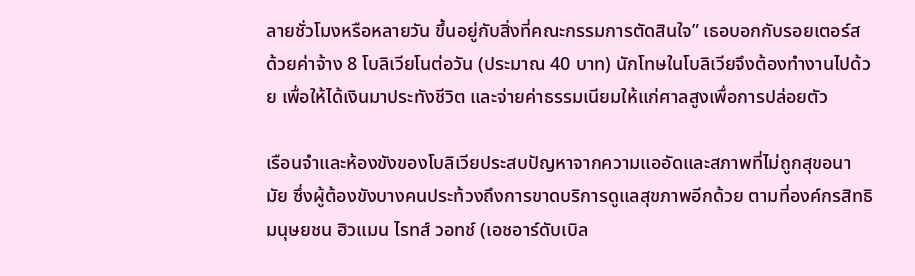ลายชั่วโมงหรือหลายวัน ขึ้นอยู่กับสิ่งที่คณะกรรมการตัดสินใจ” เธอบอกกับรอยเตอร์ส
ด้วยค่าจ้าง 8 โบลิเวียโนต่อวัน (ประมาณ 40 บาท) นักโทษในโบลิเวียจึงต้องทำงานไปด้วย เพื่อให้ได้เงินมาประทังชีวิต และจ่ายค่าธรรมเนียมให้แก่ศาลสูงเพื่อการปล่อยตัว

เรือนจำและห้องขังของโบลิเวียประสบปัญหาจากความแออัดและสภาพที่ไม่ถูกสุขอนามัย ซึ่งผู้ต้องขังบางคนประท้วงถึงการขาดบริการดูแลสุขภาพอีกด้วย ตามที่องค์กรสิทธิมนุษยชน ฮิวแมน ไรทส์ วอทช์ (เอชอาร์ดับเบิล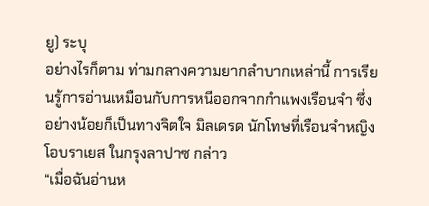ยู) ระบุ
อย่างไรก็ตาม ท่ามกลางความยากลำบากเหล่านี้ การเรียนรู้การอ่านเหมือนกับการหนีออกจากกำแพงเรือนจำ ซึ่งอย่างน้อยก็เป็นทางจิตใจ มิลเดรด นักโทษที่เรือนจำหญิงโอบราเยส ในกรุงลาปาซ กล่าว
“เมื่อฉันอ่านห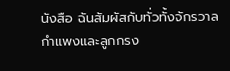นังสือ ฉันสัมผัสกับทั่วทั้งจักรวาล กำแพงและลูกกรง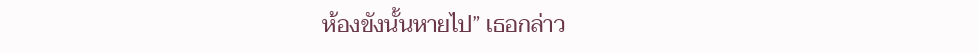ห้องขังนั้นหายไป” เธอกล่าว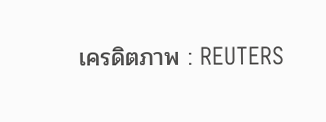เครดิตภาพ : REUTERS